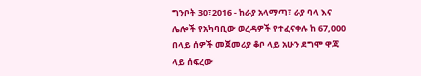ግንቦት 30፣2016 - ከራያ አላማጣ፣ ራያ ባላ እና ሌሎች የአካባቢው ወረዳዎች የተፈናቀሉ ከ 67,000 በላይ ሰዎች መጀመሪያ ቆቦ ላይ አሁን ደግሞ ዋጃ ላይ ሰፍረው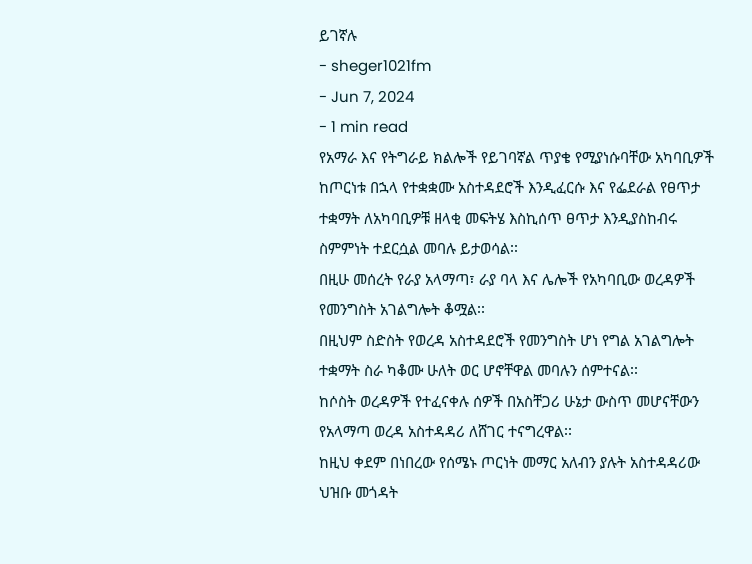ይገኛሉ
- sheger1021fm
- Jun 7, 2024
- 1 min read
የአማራ እና የትግራይ ክልሎች የይገባኛል ጥያቄ የሚያነሱባቸው አካባቢዎች ከጦርነቱ በኋላ የተቋቋሙ አስተዳደሮች እንዲፈርሱ እና የፌደራል የፀጥታ ተቋማት ለአካባቢዎቹ ዘላቂ መፍትሄ እስኪሰጥ ፀጥታ እንዲያስከብሩ ስምምነት ተደርሷል መባሉ ይታወሳል፡፡
በዚሁ መሰረት የራያ አላማጣ፣ ራያ ባላ እና ሌሎች የአካባቢው ወረዳዎች የመንግስት አገልግሎት ቆሟል፡፡
በዚህም ስድስት የወረዳ አስተዳደሮች የመንግስት ሆነ የግል አገልግሎት ተቋማት ስራ ካቆሙ ሁለት ወር ሆኖቸዋል መባሉን ሰምተናል፡፡
ከሶስት ወረዳዎች የተፈናቀሉ ሰዎች በአስቸጋሪ ሁኔታ ውስጥ መሆናቸውን የአላማጣ ወረዳ አስተዳዳሪ ለሸገር ተናግረዋል፡፡
ከዚህ ቀደም በነበረው የሰሜኑ ጦርነት መማር አለብን ያሉት አስተዳዳሪው ህዝቡ መጎዳት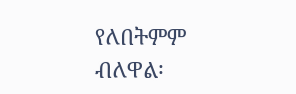የለበትምም ብለዋል፡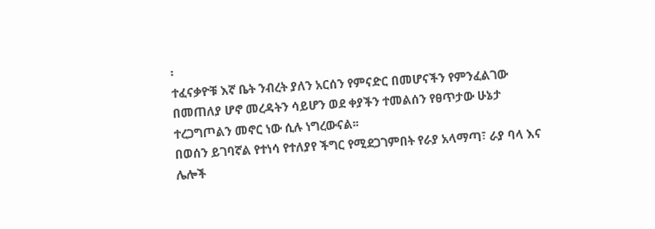፡
ተፈናቃዮቹ እኛ ቤት ንብረት ያለን አርሰን የምናድር በመሆናችን የምንፈልገው በመጠለያ ሆኖ መረዳትን ሳይሆን ወደ ቀያችን ተመልሰን የፀጥታው ሁኔታ ተረጋግጦልን መኖር ነው ሲሉ ነግረውናል፡፡
በወሰን ይገባኛል የተነሳ የተለያየ ችግር የሚደጋገምበት የራያ አላማጣ፣ ራያ ባላ እና ሌሎች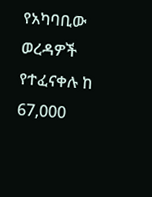የአካባቢው ወረዳዎች የተፈናቀሉ ከ 67,000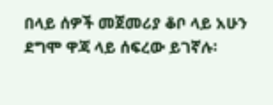በላይ ሰዎች መጀመሪያ ቆቦ ላይ አሁን ደግሞ ዋጃ ላይ ሰፍረው ይገኛሉ፡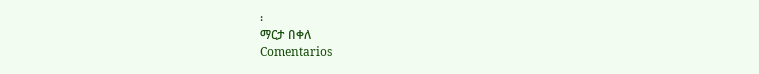፡
ማርታ በቀለ
Comentarios